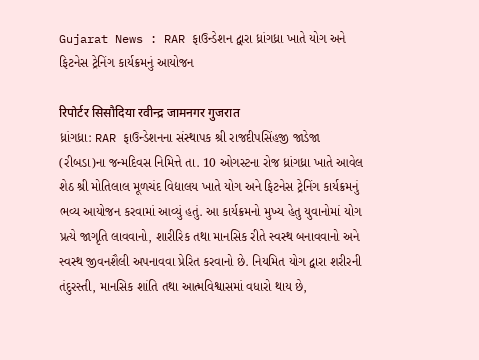Gujarat News : RAR ફાઉન્ડેશન દ્વારા ધ્રાંગધ્રા ખાતે યોગ અને ફિટનેસ ટ્રેનિંગ કાર્યક્રમનું આયોજન

रिपोर्टर सिसौदिया रवीन्द्र जामनगर गुजरात
ધ્રાંગધ્રા: RAR ફાઉન્ડેશનના સંસ્થાપક શ્રી રાજદીપસિંહજી જાડેજા (રીબડા)ના જન્મદિવસ નિમિત્તે તા. 10 ઓગસ્ટના રોજ ધ્રાંગધ્રા ખાતે આવેલ શેઠ શ્રી મોતિલાલ મૂળચંદ વિદ્યાલય ખાતે યોગ અને ફિટનેસ ટ્રેનિંગ કાર્યક્રમનું ભવ્ય આયોજન કરવામાં આવ્યું હતું. આ કાર્યક્રમનો મુખ્ય હેતુ યુવાનોમાં યોગ પ્રત્યે જાગૃતિ લાવવાનો, શારીરિક તથા માનસિક રીતે સ્વસ્થ બનાવવાનો અને સ્વસ્થ જીવનશૈલી અપનાવવા પ્રેરિત કરવાનો છે. નિયમિત યોગ દ્વારા શરીરની તંદુરસ્તી, માનસિક શાંતિ તથા આત્મવિશ્વાસમાં વધારો થાય છે,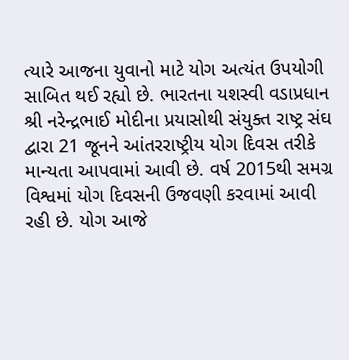ત્યારે આજના યુવાનો માટે યોગ અત્યંત ઉપયોગી સાબિત થઈ રહ્યો છે. ભારતના યશસ્વી વડાપ્રધાન શ્રી નરેન્દ્રભાઈ મોદીના પ્રયાસોથી સંયુક્ત રાષ્ટ્ર સંઘ દ્વારા 21 જૂનને આંતરરાષ્ટ્રીય યોગ દિવસ તરીકે માન્યતા આપવામાં આવી છે. વર્ષ 2015થી સમગ્ર વિશ્વમાં યોગ દિવસની ઉજવણી કરવામાં આવી રહી છે. યોગ આજે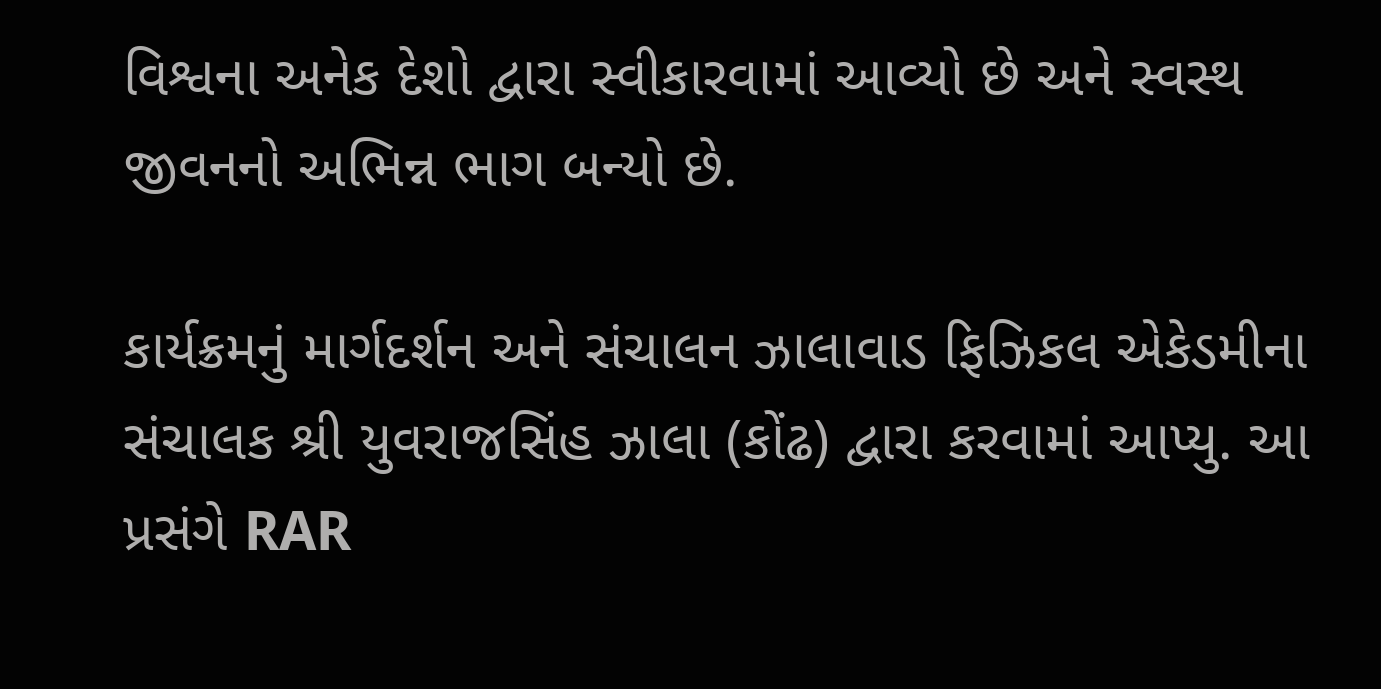વિશ્વના અનેક દેશો દ્વારા સ્વીકારવામાં આવ્યો છે અને સ્વસ્થ જીવનનો અભિન્ન ભાગ બન્યો છે.

કાર્યક્રમનું માર્ગદર્શન અને સંચાલન ઝાલાવાડ ફિઝિકલ એકેડમીના સંચાલક શ્રી યુવરાજસિંહ ઝાલા (કોંઢ) દ્વારા કરવામાં આપ્યુ. આ પ્રસંગે RAR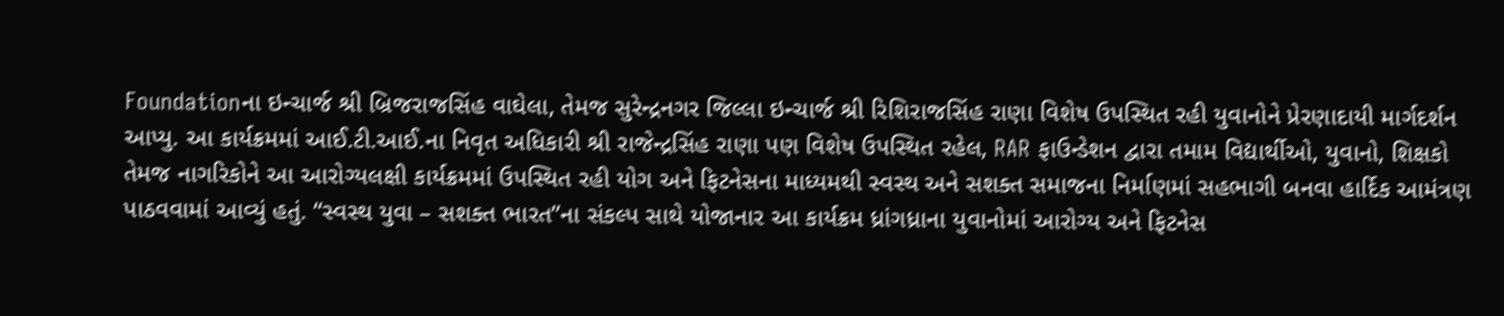Foundationના ઇન્ચાર્જ શ્રી બ્રિજરાજસિંહ વાઘેલા, તેમજ સુરેન્દ્રનગર જિલ્લા ઇન્ચાર્જ શ્રી રિશિરાજસિંહ રાણા વિશેષ ઉપસ્થિત રહી યુવાનોને પ્રેરણાદાયી માર્ગદર્શન આપ્યુ. આ કાર્યક્રમમાં આઈ.ટી.આઈ.ના નિવૃત અધિકારી શ્રી રાજેન્દ્રસિંહ રાણા પણ વિશેષ ઉપસ્થિત રહેલ, RAR ફાઉન્ડેશન દ્વારા તમામ વિદ્યાર્થીઓ, યુવાનો, શિક્ષકો તેમજ નાગરિકોને આ આરોગ્યલક્ષી કાર્યક્રમમાં ઉપસ્થિત રહી યોગ અને ફિટનેસના માધ્યમથી સ્વસ્થ અને સશક્ત સમાજના નિર્માણમાં સહભાગી બનવા હાર્દિક આમંત્રણ પાઠવવામાં આવ્યું હતું. “સ્વસ્થ યુવા – સશક્ત ભારત”ના સંકલ્પ સાથે યોજાનાર આ કાર્યક્રમ ધ્રાંગધ્રાના યુવાનોમાં આરોગ્ય અને ફિટનેસ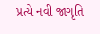પ્રત્યે નવી જાગૃતિ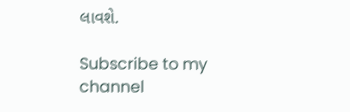લાવશે.

Subscribe to my channel